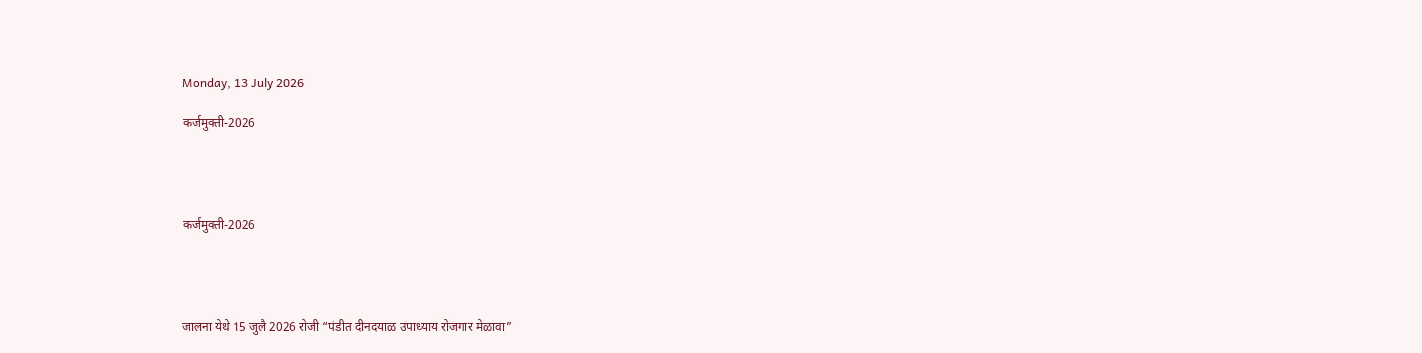Monday, 13 July 2026

कर्जमुक्ती-2026




कर्जमुक्ती-2026




जालना येथे 15 जुलै 2026 रोजी “पंडीत दीनदयाळ उपाध्याय रोजगार मेळावा”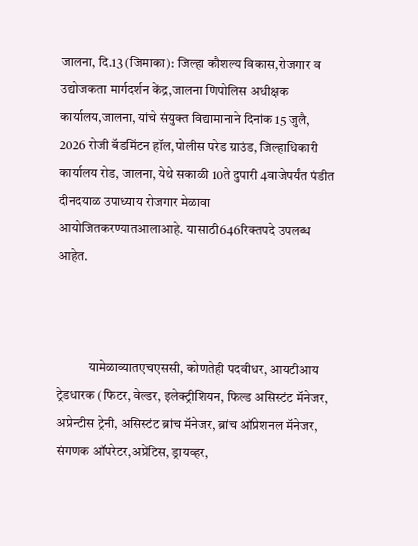जालना, दि.13 (जिमाका): जिल्हा कौशल्य विकास,रोजगार व उद्योजकता मार्गदर्शन केंद्र,जालना णिपोलिस अधीक्षक कार्यालय,जालना, यांचे संयुक्त विद्यामानाने दिनांक 15 जुलै, 2026 रोजी बॅडमिंटन हॉल,पोलीस परेड ग्राउंड, जिल्हाधिकारी कार्यालय रोड, जालना, येथे सकाळी 10ते दुपारी 4वाजेपर्यंत पंडीत दीनदयाळ उपाध्याय रोजगार मेळावा आयोजितकरण्यातआलाआहे. यासाठी646रिक्तपदे उपलब्ध आहेत.



            यामेळाव्यातएचएससी, कोणतेही पदवीधर, आयटीआय ट्रेडधारक (फिटर, वेल्डर, इलेक्ट्रीशियन, फिल्‍ड असिस्टंट मॅनेजर, अप्रेन्‍टीस ट्रेनी, असिस्टंट ब्रांच मॅनेजर, ब्रांच ऑप्रेशनल मॅनेजर, संगणक ऑपरेटर,अप्रेंटिस, ड्रायव्हर,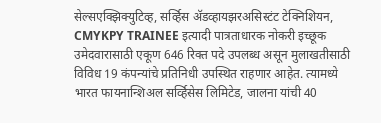सेल्सएक्झिक्युटिव्ह, सर्व्हिस ॲडव्‍हायझरअसिस्टंट टेक्न‍िशियन, CMYKPY TRAINEE इत्यादी पात्रताधारक नोकरी इच्छूक उमेदवारासाठी एकूण 646 रिक्त पदे उपलब्ध असून मुलाखतीसाठी विविध 19 कंपन्यांचे प्रतिनिधी उपस्थित राहणार आहेत. त्यामध्ये भारत फायनान्शिअल सर्व्हिसेस लिमिटेड, जालना यांची 40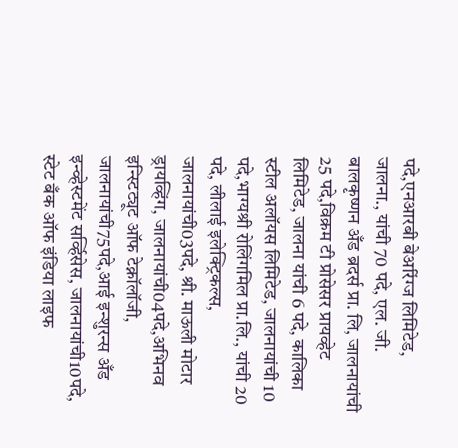पदे,एनआरबी बेअरिंग्ज लिमिटेड, जालना., यांची 70 पदे, एल. जी. बालकृष्णन अँड ब्रदर्स प्रा. लि, जालनायांची 25 पदे,विक्रम टी प्रोसेसर प्रायव्हेट लिमिटेड, जालना यांची 6 पदे, कालिका स्टील अलॉयस लिमिटेड, जालनायांची 10 पदे,भाग्यश्री रोलिंगमिल प्रा.लि., यांची 20 पदे, लीलाई इलेक्ट्रिकल्स, जालनायांची03पदे, श्री. माऊली मोटार ड्रायव्हिंग, जालनायांची04पदे,अभिनव इन्स्टिट्यूट ऑफ टेक्नॉलॉजी, जालनायांची75पदे,आई इन्शुरन्स अँड इन्व्हेस्टमेंट सर्व्हिसेस, जालनायांची10पदे, स्टेट बँक ऑफ इंडिया लाइफ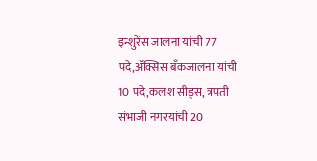इन्शुरेंस जालना यांची 77 पदे,ॲक्सिस बँकजालना यांची 10 पदे,कलश सीड्स, त्रपती संभाजी नगरयांची 20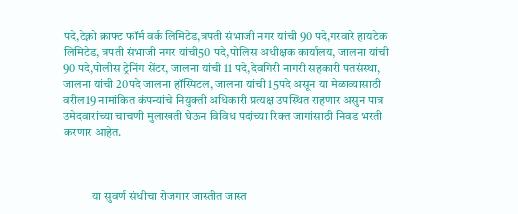पदे,टेक्नो क्राफ्ट फॉर्म वर्क लिमिटेड,त्रपती संभाजी नगर यांची 90 पदे,गरवारे हायटेक लिमिटेड, त्रपती संभाजी नगर यांची50 पदे,पोलिस अधीक्षक कार्यालय, जालना यांची 90 पदे,पोलीस ट्रेनिंग सेंटर, जालना यांची 11 पदे,देवगिरी नागरी सहकारी पतसंस्था, जालना यांची 20पदे जालना हॉस्पिटल, जालना यांची 15पदे असून या मेळाव्यासाठी वरील19 नामांकित कंपन्यांचे नियुक्ती अधिकारी प्रत्यक्ष उपस्थित राहणार असुन पात्र उमेदवारांच्या चाचणी मुलाखती घेऊन विविध पदांच्या रिक्त जागांसाठी निवड भरती करणार आहेत.



            या सुवर्ण संधीचा रोजगार जास्तीत जास्त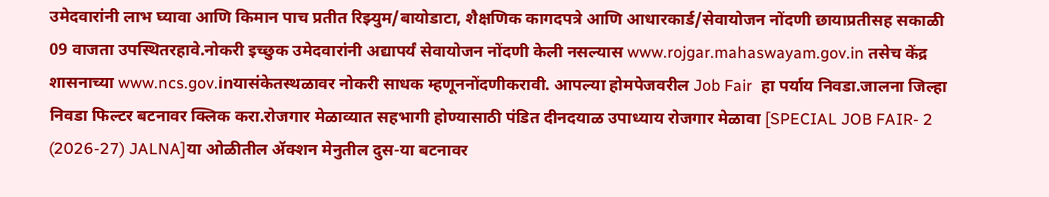उमेदवारांनी लाभ घ्यावा आणि किमान पाच प्रतीत रिझ्युम/बायोडाटा, शैक्षणिक कागदपत्रे आणि आधारकार्ड/सेवायोजन नोंदणी छायाप्रतीसह सकाळी 09 वाजता उपस्थितरहावे.नोकरी इच्छुक उमेदवारांनी अद्यापर्यं सेवायोजन नोंदणी केली नसल्यास www.rojgar.mahaswayam.gov.in तसेच केंद्र शासनाच्या www.ncs.gov.inयासंकेतस्थळावर नोकरी साधक म्हणूननोंदणीकरावी. आपल्या होमपेजवरील Job Fair  हा पर्याय निवडा.जालना जिल्हा निवडा फिल्टर बटनावर क्लिक करा.रोजगार मेळाव्यात सहभागी होण्यासाठी पंडित दीनदयाळ उपाध्याय रोजगार मेळावा [SPECIAL JOB FAIR- 2 (2026-27) JALNA]या ओळीतील ॲक्शन मेनुतील दुस-या बटनावर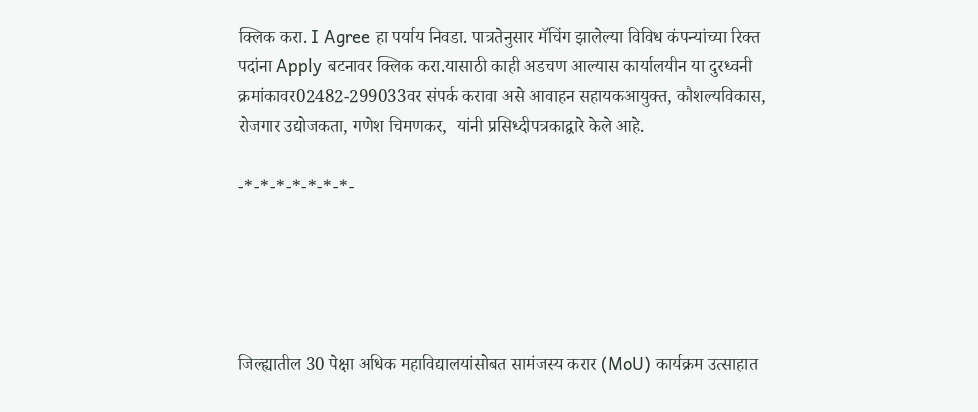क्लिक करा. I Agree हा पर्याय निवडा. पात्रतेनुसार मॅचिंग झालेल्या विविध कंपन्यांच्या रिक्त पदांना Apply बटनावर क्लिक करा.यासाठी काही अडचण आल्यास कार्यालयीन या दुरध्वनी क्रमांकावर02482-299033वर संपर्क करावा असे आवाहन सहायकआयुक्त, कौशल्यविकास, रोजगार उद्योजकता, गणेश चिमणकर,  यांनी प्रसिध्दीपत्रकाद्वारे केले आहे.

-*-*-*-*-*-*-*-





जिल्ह्यातील 30 पेक्षा अधिक महाविद्यालयांसोबत सामंजस्य करार (MoU) कार्यक्रम उत्साहात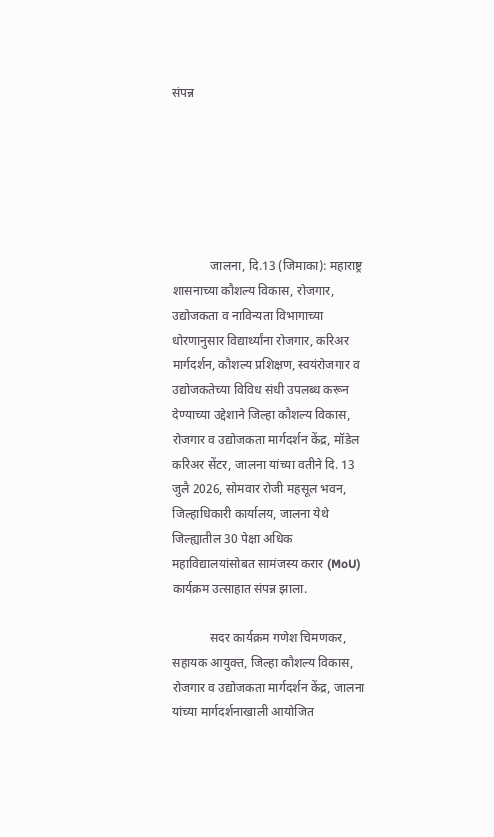संपन्न






            जालना, दि.13 (जिमाका): महाराष्ट्र शासनाच्या कौशल्य विकास, रोजगार, उद्योजकता व नाविन्यता विभागाच्या धोरणानुसार विद्यार्थ्यांना रोजगार, करिअर मार्गदर्शन, कौशल्य प्रशिक्षण, स्वयंरोजगार व उद्योजकतेच्या विविध संधी उपलब्ध करून देण्याच्या उद्देशाने जिल्हा कौशल्य विकास, रोजगार व उद्योजकता मार्गदर्शन केंद्र, मॉडेल करिअर सेंटर, जालना यांच्या वतीने दि. 13 जुलै 2026, सोमवार रोजी महसूल भवन, जिल्हाधिकारी कार्यालय, जालना येथे जिल्ह्यातील 30 पेक्षा अधिक महाविद्यालयांसोबत सामंजस्य करार (MoU) कार्यक्रम उत्साहात संपन्न झाला.

            सदर कार्यक्रम गणेश चिमणकर, सहायक आयुक्त, जिल्हा कौशल्य विकास, रोजगार व उद्योजकता मार्गदर्शन केंद्र, जालना यांच्या मार्गदर्शनाखाली आयोजित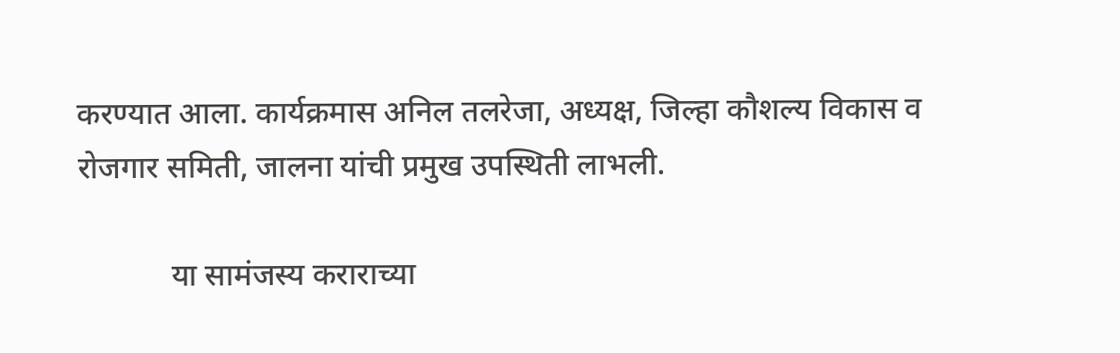करण्यात आला. कार्यक्रमास अनिल तलरेजा, अध्यक्ष, जिल्हा कौशल्य विकास व रोजगार समिती, जालना यांची प्रमुख उपस्थिती लाभली.

            या सामंजस्य कराराच्या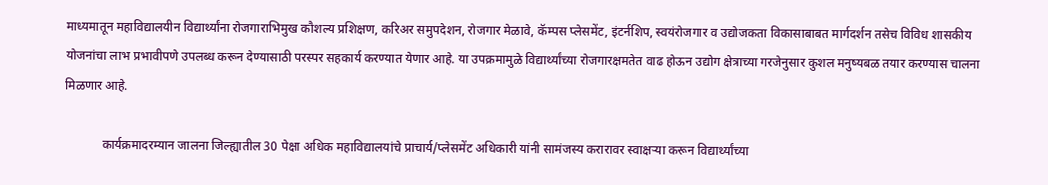माध्यमातून महाविद्यालयीन विद्यार्थ्यांना रोजगाराभिमुख कौशल्य प्रशिक्षण, करिअर समुपदेशन, रोजगार मेळावे, कॅम्पस प्लेसमेंट, इंटर्नशिप, स्वयंरोजगार व उद्योजकता विकासाबाबत मार्गदर्शन तसेच विविध शासकीय योजनांचा लाभ प्रभावीपणे उपलब्ध करून देण्यासाठी परस्पर सहकार्य करण्यात येणार आहे. या उपक्रमामुळे विद्यार्थ्यांच्या रोजगारक्षमतेत वाढ होऊन उद्योग क्षेत्राच्या गरजेनुसार कुशल मनुष्यबळ तयार करण्यास चालना मिळणार आहे.

            कार्यक्रमादरम्यान जालना जिल्ह्यातील 30 पेक्षा अधिक महाविद्यालयांचे प्राचार्य/प्लेसमेंट अधिकारी यांनी सामंजस्य करारावर स्वाक्षऱ्या करून विद्यार्थ्यांच्या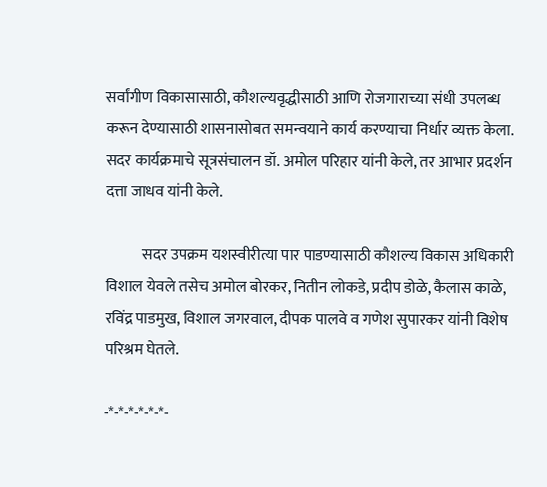सर्वांगीण विकासासाठी, कौशल्यवृद्धीसाठी आणि रोजगाराच्या संधी उपलब्ध करून देण्यासाठी शासनासोबत समन्वयाने कार्य करण्याचा निर्धार व्यक्त केला. सदर कार्यक्रमाचे सूत्रसंचालन डॉ. अमोल परिहार यांनी केले, तर आभार प्रदर्शन दत्ता जाधव यांनी केले.

            सदर उपक्रम यशस्वीरीत्या पार पाडण्यासाठी कौशल्य विकास अधिकारी विशाल येवले तसेच अमोल बोरकर, नितीन लोकडे, प्रदीप डोळे, कैलास काळे, रविंद्र पाडमुख, विशाल जगरवाल, दीपक पालवे व गणेश सुपारकर यांनी विशेष परिश्रम घेतले.

-*-*-*-*-*-*-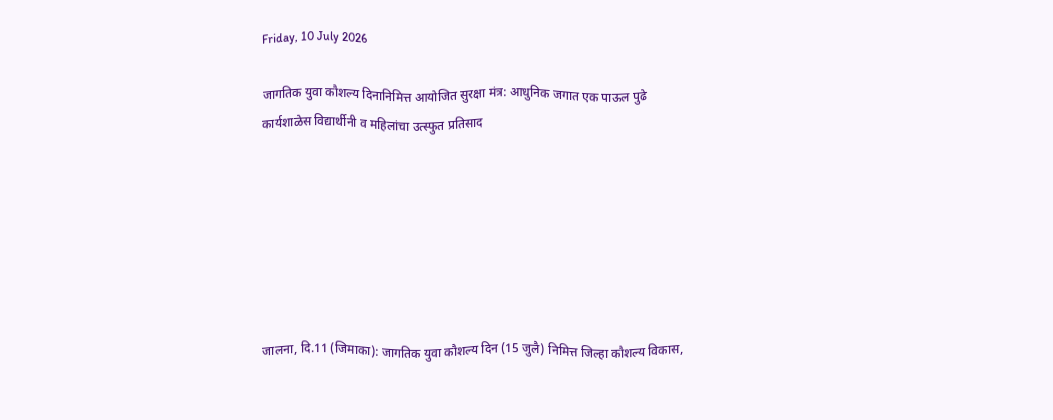Friday, 10 July 2026

जागतिक युवा कौशल्य दिनानिमित्त आयोजित सुरक्षा मंत्र: आधुनिक जगात एक पाऊल पुढे कार्यशाळेस विद्यार्थीनी व महिलांचा उत्स्फुत प्रतिसाद







जालना, दि.11 (जिमाका): जागतिक युवा कौशल्य दिन (15 जुलै) निमित्त जिल्हा कौशल्य विकास,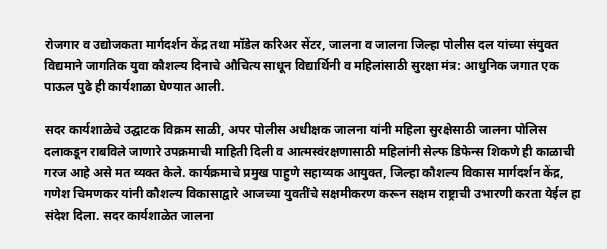रोजगार व उद्योजकता मार्गदर्शन केंद्र तथा मॉडेल करिअर सेंटर, जालना व जालना जिल्हा पोलीस दल यांच्या संयुक्त विद्यमाने जागतिक युवा कौशल्य दिनाचे औचित्य साधून विद्यार्थिनी व महिलांसाठी सुरक्षा मंत्र: आधुनिक जगात एक पाऊल पुढे ही कार्यशाळा घेण्यात आली.

सदर कार्यशाळेचे उद्घाटक विक्रम साळी, अपर पोलीस अधीक्षक जालना यांनी महिला सुरक्षेसाठी जालना पोलिस दलाकडून राबविले जाणारे उपक्रमाची माहिती दिली व आत्मस्वंरक्षणासाठी महिलांनी सेल्फ डिफेन्स शिकणे ही काळाची गरज आहे असे मत व्यक्त केले. कार्यक्रमाचे प्रमुख पाहुणे सहाय्यक आयुक्त, जिल्हा कौशल्य विकास मार्गदर्शन केंद्र, गणेश चिमणकर यांनी कौशल्य विकासाद्वारे आजच्या युवतींचे सक्षमीकरण करून सक्षम राष्ट्राची उभारणी करता येईल हा संदेश दिला. सदर कार्यशाळेत जालना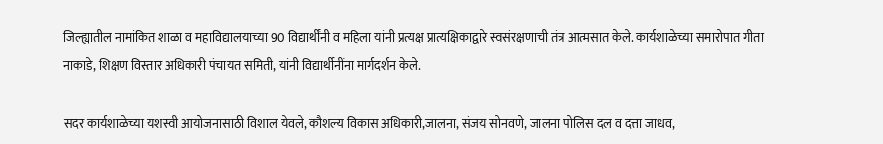जिल्ह्यातील नामांकित शाळा व महाविद्यालयाच्या 90 विद्यार्थींनी व महिला यांनी प्रत्यक्ष प्रात्यक्षिकाद्वारे स्वसंरक्षणाची तंत्र आत्मसात केले. कार्यशाळेच्या समारोपात गीता नाकाडे, शिक्षण विस्तार अधिकारी पंचायत समिती, यांनी विद्यार्थीनींना मार्गदर्शन केले.

सदर कार्यशाळेच्या यशस्वी आयोजनासाठी विशाल येवले, कौशल्य विकास अधिकारी,जालना, संजय सोनवणे, जालना पोलिस दल व दत्ता जाधव,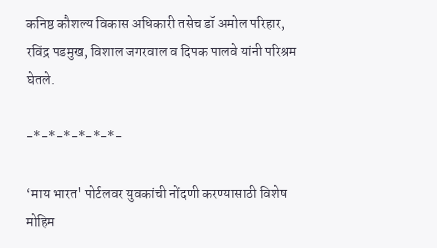कनिष्ठ‍ कौशल्य विकास अधिकारी तसेच डॉ अमोल परिहार, रविंद्र पडमुख, विशाल जगरवाल व दिपक पालवे यांनी परिश्रम घेतले.

-*-*-*-*-*-*-

‘माय भारत' पोर्टलवर युवकांची नोंदणी करण्यासाठी विशेष मोहिम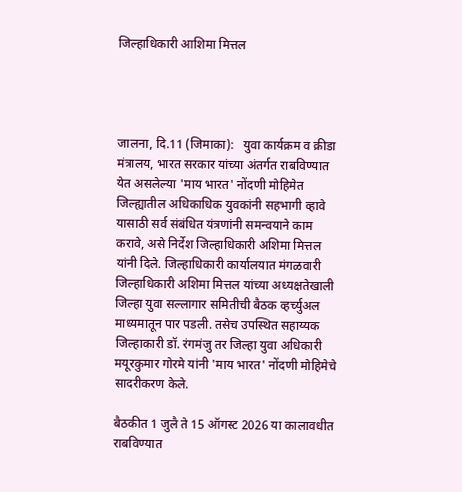जिल्हाधिकारी आशिमा मित्तल




जालना, दि.11 (जिमाका):   युवा कार्यक्रम व क्रीडा मंत्रालय, भारत सरकार यांच्या अंतर्गत राबविण्यात येत असलेल्या 'माय भारत' नोंदणी मोहिमेत जिल्ह्यातील अधिकाधिक युवकांनी सहभागी व्हावे यासाठी सर्व संबंधित यंत्रणांनी समन्वयाने काम करावे, असे निर्देश जिल्हाधिकारी अशिमा मित्तल यांनी दिले. जिल्हाधिकारी कार्यालयात मंगळवारी जिल्हाधिकारी अशिमा मित्तल यांच्या अध्यक्षतेखाली जिल्हा युवा सल्लागार समितीची बैठक व्हर्च्युअल माध्यमातून पार पडली. तसेच उपस्थित सहाय्यक जिल्हाकारी डॉ. रंगमंजु तर जिल्हा युवा अधिकारी मयूरकुमार गोरमे यांनी 'माय भारत' नोंदणी मोहिमेचे सादरीकरण केले.

बैठकीत 1 जुलै ते 15 ऑगस्ट 2026 या कालावधीत राबविण्यात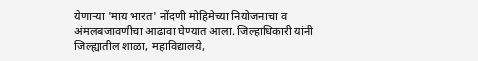येणाऱ्या 'माय भारत' नोंदणी मोहिमेच्या नियोजनाचा व अंमलबजावणीचा आढावा घेण्यात आला. जिल्हाधिकारी यांनी जिल्ह्यातील शाळा, महाविद्यालये,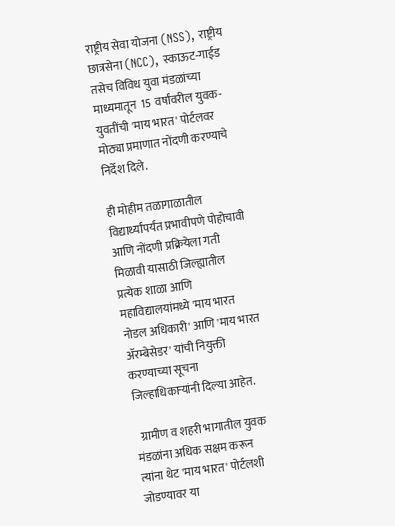राष्ट्रीय सेवा योजना (NSS), राष्ट्रीय छात्रसेना (NCC), स्काऊट-गाईड तसेच विविध युवा मंडळांच्या माध्यमातून  15 वर्षांवरील युवक-युवतींची 'माय भारत' पोर्टलवर मोठ्या प्रमाणात नोंदणी करण्याचे निर्देश दिले.

ही मोहीम तळागाळातील विद्यार्थ्यांपर्यंत प्रभावीपणे पोहोचावी आणि नोंदणी प्रक्रियेला गती मिळावी यासाठी जिल्ह्यातील प्रत्येक शाळा आणि महाविद्यालयांमध्ये 'माय भारत नोडल अधिकारी' आणि 'माय भारत ॲरम्बेसेडर' यांची नियुक्ती करण्याच्या सूचना जिल्हाधिकाऱ्यांनी दिल्या आहेत.

  ग्रामीण व शहरी भागातील युवक मंडळांना अधिक सक्षम करून त्यांना थेट 'माय भारत' पोर्टलशी जोडण्यावर या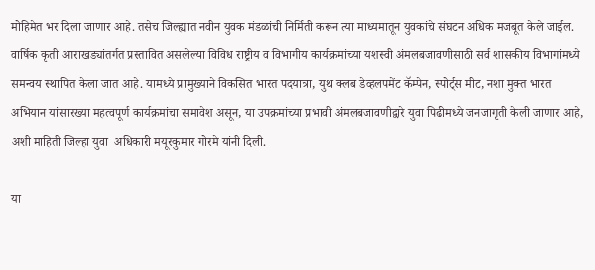मोहिमेत भर दिला जाणार आहे. तसेच जिल्ह्यात नवीन युवक मंडळांची निर्मिती करून त्या माध्यमातून युवकांचे संघटन अधिक मजबूत केले जाईल. वार्षिक कृती आराखड्यांतर्गत प्रस्तावित असलेल्या विविध राष्ट्रीय व विभागीय कार्यक्रमांच्या यशस्वी अंमलबजावणीसाठी सर्व शासकीय विभागांमध्ये समन्वय स्थापित केला जात आहे. यामध्ये प्रामुख्याने विकसित भारत पदयात्रा, युथ क्लब डेव्हलपमेंट कॅम्पेन, स्पोर्ट्स मीट, नशा मुक्त भारत अभियान यांसारख्या महत्वपूर्ण कार्यक्रमांचा समावेश असून, या उपक्रमांच्या प्रभावी अंमलबजावणीद्वारे युवा पिढीमध्ये जनजागृती केली जाणार आहे, अशी माहिती जिल्हा युवा  अधिकारी मयूरकुमार गोरमे यांनी दिली.

या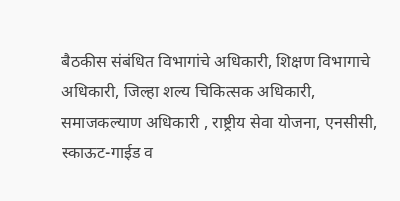बैठकीस संबंधित विभागांचे अधिकारी, शिक्षण विभागाचे अधिकारी, जिल्हा शल्य चिकित्सक अधिकारी, समाजकल्याण अधिकारी , राष्ट्रीय सेवा योजना, एनसीसी, स्काऊट-गाईड व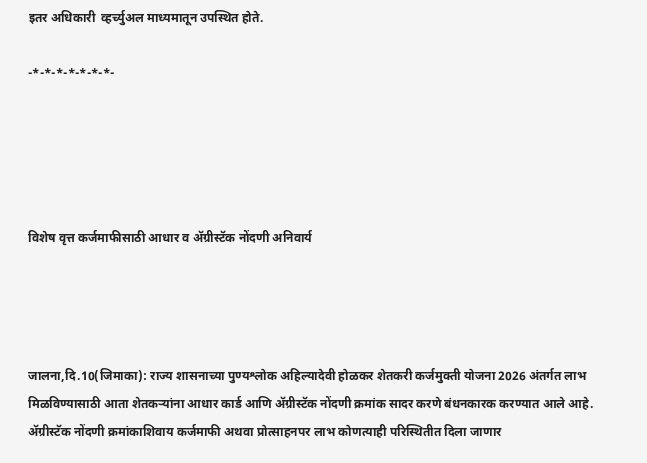इतर अधिकारी  व्हर्च्युअल माध्यमातून उपस्थित होते.

-*-*-*-*-*-*-*-





विशेष वृत्त कर्जमाफीसाठी आधार व ॲग्रीस्टॅक नोंदणी अनिवार्य




जालना,दि.10(जिमाका): राज्य शासनाच्या पुण्यश्लोक अहिल्यादेवी होळकर शेतकरी कर्जमुक्ती योजना 2026 अंतर्गत लाभ मिळविण्यासाठी आता शेतकऱ्यांना आधार कार्ड आणि ॲग्रीस्टॅक नोंदणी क्रमांक सादर करणे बंधनकारक करण्यात आले आहे. ॲग्रीस्टॅक नोंदणी क्रमांकाशिवाय कर्जमाफी अथवा प्रोत्साहनपर लाभ कोणत्याही परिस्थितीत दिला जाणार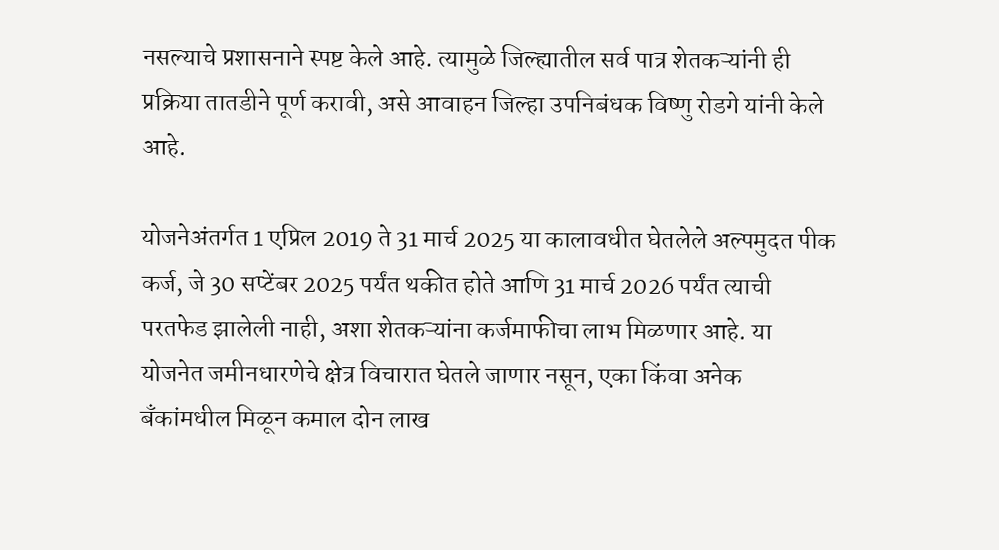नसल्याचे प्रशासनाने स्पष्ट केले आहे. त्यामुळे जिल्ह्यातील सर्व पात्र शेतकऱ्यांनी ही प्रक्रिया तातडीने पूर्ण करावी, असे आवाहन जिल्हा उपनिबंधक विष्णु रोडगे यांनी केले आहे.

योजनेअंतर्गत 1 एप्रिल 2019 ते 31 मार्च 2025 या कालावधीत घेतलेले अल्पमुदत पीक कर्ज, जे 30 सप्टेंबर 2025 पर्यंत थकीत होते आणि 31 मार्च 2026 पर्यंत त्याची परतफेड झालेली नाही, अशा शेतकऱ्यांना कर्जमाफीचा लाभ मिळणार आहे. या योजनेत जमीनधारणेचे क्षेत्र विचारात घेतले जाणार नसून, एका किंवा अनेक बँकांमधील मिळून कमाल दोन लाख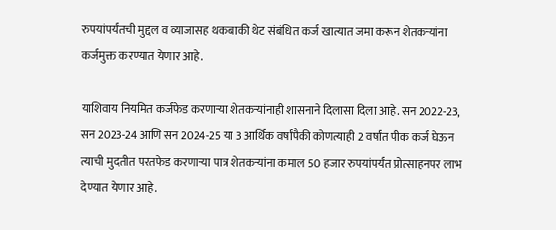रुपयांपर्यंतची मुद्दल व व्याजासह थकबाकी थेट संबंधित कर्ज खात्यात जमा करून शेतकऱ्यांना कर्जमुक्त करण्यात येणार आहे.

याशिवाय नियमित कर्जफेड करणाऱ्या शेतकऱ्यांनाही शासनाने दिलासा दिला आहे. सन 2022-23, सन 2023-24 आणि सन 2024-25 या 3 आर्थिक वर्षांपैकी कोणत्याही 2 वर्षांत पीक कर्ज घेऊन त्याची मुदतीत परतफेड करणाऱ्या पात्र शेतकऱ्यांना कमाल 50 हजार रुपयांपर्यंत प्रोत्साहनपर लाभ देण्यात येणार आहे.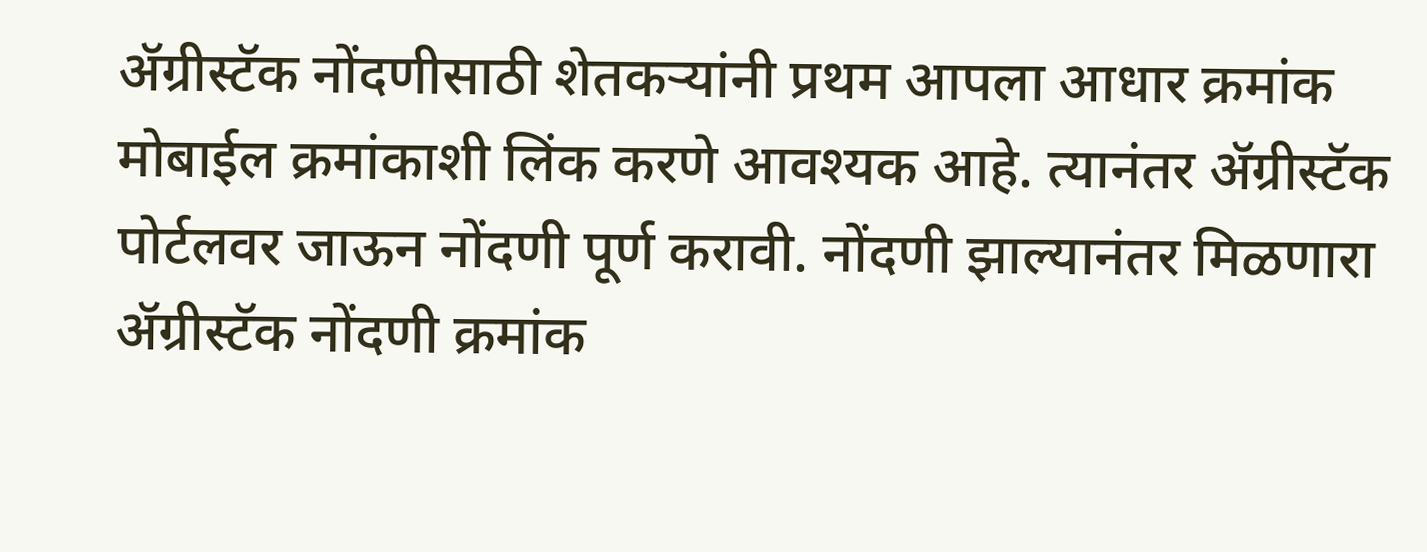ॲग्रीस्टॅक नोंदणीसाठी शेतकऱ्यांनी प्रथम आपला आधार क्रमांक मोबाईल क्रमांकाशी लिंक करणे आवश्यक आहे. त्यानंतर ॲग्रीस्टॅक पोर्टलवर जाऊन नोंदणी पूर्ण करावी. नोंदणी झाल्यानंतर मिळणारा ॲग्रीस्टॅक नोंदणी क्रमांक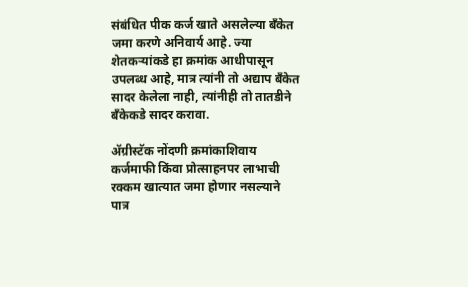संबंधित पीक कर्ज खाते असलेल्या बँकेत जमा करणे अनिवार्य आहे. ज्या शेतकऱ्यांकडे हा क्रमांक आधीपासून उपलब्ध आहे, मात्र त्यांनी तो अद्याप बँकेत सादर केलेला नाही, त्यांनीही तो तातडीने बँकेकडे सादर करावा.

ॲग्रीस्टॅक नोंदणी क्रमांकाशिवाय कर्जमाफी किंवा प्रोत्साहनपर लाभाची रक्कम खात्यात जमा होणार नसल्याने पात्र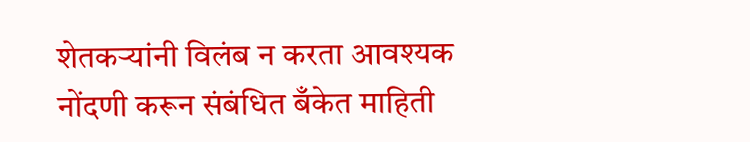शेतकऱ्यांनी विलंब न करता आवश्यक नोंदणी करून संबंधित बँकेत माहिती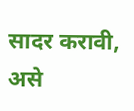सादर करावी, असे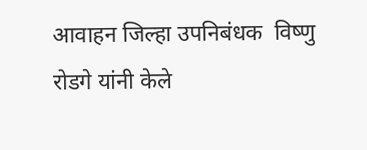आवाहन जिल्हा उपनिबंधक  विष्णु रोडगे यांनी केले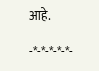आहे.

-*-*-*-*-*-